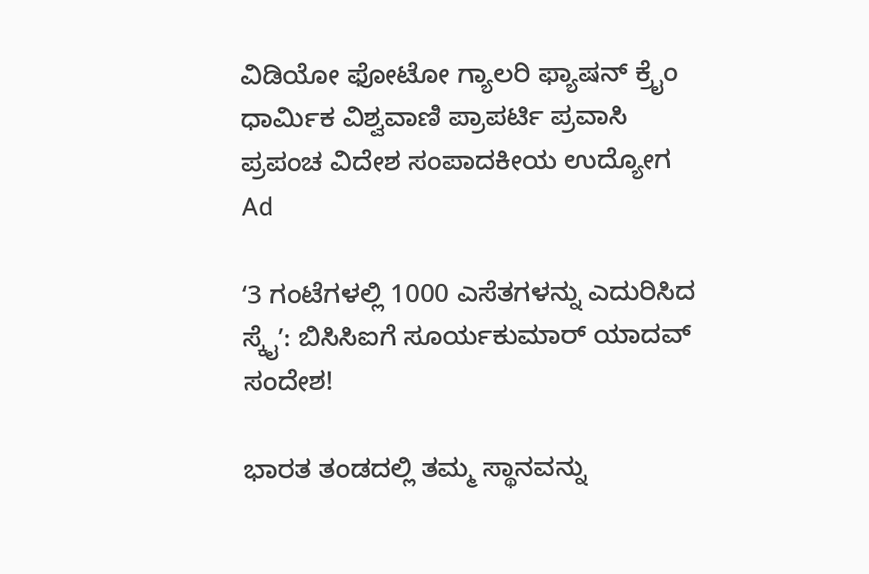ವಿಡಿಯೋ ಫೋಟೋ ಗ್ಯಾಲರಿ ಫ್ಯಾಷನ್ ಕ್ರೈಂ ಧಾರ್ಮಿಕ ವಿಶ್ವವಾಣಿ ಪ್ರಾಪರ್ಟಿ ಪ್ರವಾಸಿ ಪ್ರಪಂಚ ವಿದೇಶ ಸಂಪಾದಕೀಯ ಉದ್ಯೋಗ
Ad

ʻ3 ಗಂಟೆಗಳಲ್ಲಿ 1000 ಎಸೆತಗಳನ್ನು ಎದುರಿಸಿದ ಸ್ಕೈʼ: ಬಿಸಿಸಿಐಗೆ ಸೂರ್ಯಕುಮಾರ್‌ ಯಾದವ್‌ ಸಂದೇಶ!

ಭಾರತ ತಂಡದಲ್ಲಿ ತಮ್ಮ ಸ್ಥಾನವನ್ನು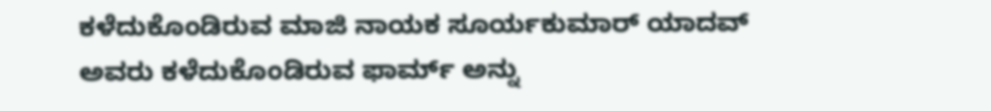ಕಳೆದುಕೊಂಡಿರುವ ಮಾಜಿ ನಾಯಕ ಸೂರ್ಯಕುಮಾರ್‌ ಯಾದವ್‌ ಅವರು ಕಳೆದುಕೊಂಡಿರುವ ಫಾರ್ಮ್‌ ಅನ್ನು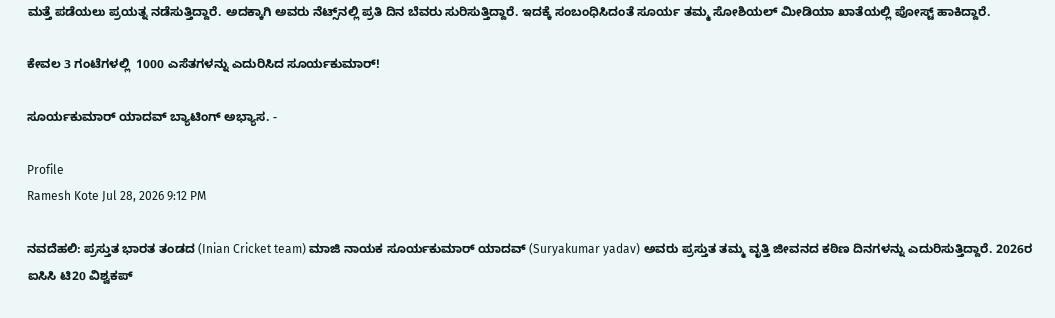ಮತ್ತೆ ಪಡೆಯಲು ಪ್ರಯತ್ನ ನಡೆಸುತ್ತಿದ್ದಾರೆ. ಅದಕ್ಕಾಗಿ ಅವರು ನೆಟ್ಸ್‌ನಲ್ಲಿ ಪ್ರತಿ ದಿನ ಬೆವರು ಸುರಿಸುತ್ತಿದ್ದಾರೆ. ಇದಕ್ಕೆ ಸಂಬಂಧಿಸಿದಂತೆ ಸೂರ್ಯ ತಮ್ಮ ಸೋಶಿಯಲ್‌ ಮೀಡಿಯಾ ಖಾತೆಯಲ್ಲಿ ಪೋಸ್ಟ್‌ ಹಾಕಿದ್ದಾರೆ.

ಕೇವಲ 3 ಗಂಟೆಗಳಲ್ಲಿ  1000 ಎಸೆತಗಳನ್ನು ಎದುರಿಸಿದ ಸೂರ್ಯಕುಮಾರ್‌!

ಸೂರ್ಯಕುಮಾರ್‌ ಯಾದವ್‌ ಬ್ಯಾಟಿಂಗ್‌ ಅಭ್ಯಾಸ. -

Profile
Ramesh Kote Jul 28, 2026 9:12 PM

ನವದೆಹಲಿ: ಪ್ರಸ್ತುತ ಭಾರತ ತಂಡದ (Inian Cricket team) ಮಾಜಿ ನಾಯಕ ಸೂರ್ಯಕುಮಾರ್‌ ಯಾದವ್‌ (Suryakumar yadav) ಅವರು ಪ್ರಸ್ತುತ ತಮ್ಮ ವೃತ್ತಿ ಜೀವನದ ಕಠಿಣ ದಿನಗಳನ್ನು ಎದುರಿಸುತ್ತಿದ್ದಾರೆ. 2026ರ ಐಸಿಸಿ ಟಿ20 ವಿಶ್ವಕಪ್‌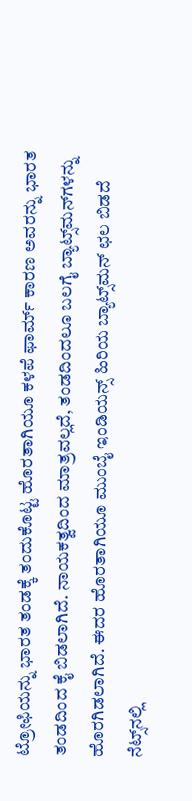ಟ್ರೋಫಿಯನ್ನು ಭಾರತ ತಂಡಕ್ಕೆ ತಂದುಕೊಟ್ಟ ಹೊರತಾಗಿಯೂ ಕಳಪೆ ಫಾರ್ಮ್‌ ಕಾರಣ ಅವರನ್ನು ಭಾರತ ತಂಡದಿಂದ ಕೈ ಬಿಡಲಾಗಿದೆ. ನಾಯಕತ್ವದಿಂದ ಮಾತ್ರವಲ್ಲದೆ, ತಂಡದಿಂದಲೂ ಬಲಗೈ ಬ್ಯಾಟ್ಸ್‌ಮನ್‌ಗಳನ್ನು ಹೊರಗಿಡಲಾಗಿದೆ. ಈದರ ಹೊರತಾಗಿಯೂ ಮುಂಬೈ ಇಂಡಿಯನ್ಸ್‌ ಹಿರಿಯ ಬ್ಯಾಟ್ಸ್‌ಮನ್‌ ಛಲ ಬಿಡದೆ ನೆಟ್ಸ್‌ನಲ್ಲಿ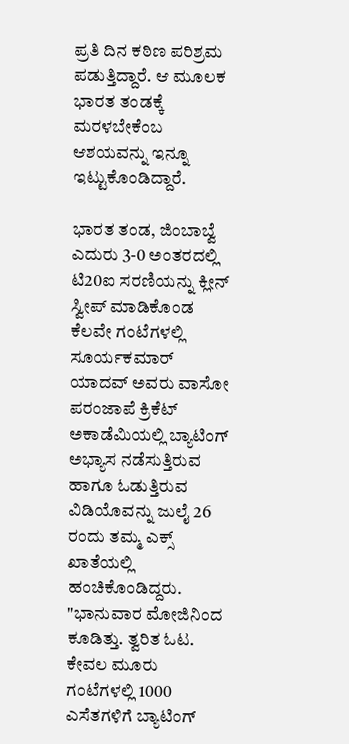ಪ್ರತಿ ದಿನ ಕಠಿಣ ಪರಿಶ್ರಮ ಪಡುತ್ತಿದ್ದಾರೆ. ಆ ಮೂಲಕ ಭಾರತ ತಂಡಕ್ಕೆ ಮರಳಬೇಕೆಂಬ ಆಶಯವನ್ನು ಇನ್ನೂ ಇಟ್ಟುಕೊಂಡಿದ್ದಾರೆ.

ಭಾರತ ತಂಡ, ಜಿಂಬಾಬ್ವೆ ಎದುರು 3-0 ಅಂತರದಲ್ಲಿ ಟಿ20ಐ ಸರಣಿಯನ್ನು ಕ್ಲೀನ್‌ ಸ್ವೀಪ್‌ ಮಾಡಿಕೊಂಡ ಕೆಲವೇ ಗಂಟೆಗಳಲ್ಲಿ ಸೂರ್ಯಕಮಾರ್‌ ಯಾದವ್‌ ಅವರು ವಾಸೋ ಪರಂಜಾಪೆ ಕ್ರಿಕೆಟ್‌ ಅಕಾಡೆಮಿಯಲ್ಲಿ ಬ್ಯಾಟಿಂಗ್‌ ಅಭ್ಯಾಸ ನಡೆಸುತ್ತಿರುವ ಹಾಗೂ ಓಡುತ್ತಿರುವ ವಿಡಿಯೊವನ್ನು ಜುಲೈ 26 ರಂದು ತಮ್ಮ ಎಕ್ಸ್‌ ಖಾತೆಯಲ್ಲಿ ಹಂಚಿಕೊಂಡಿದ್ದರು. "ಭಾನುವಾರ ಮೋಜಿನಿಂದ ಕೂಡಿತ್ತು. ತ್ವರಿತ ಓಟ. ಕೇವಲ ಮೂರು ಗಂಟೆಗಳಲ್ಲಿ 1000 ಎಸೆತಗಳಿಗೆ ಬ್ಯಾಟಿಂಗ್‌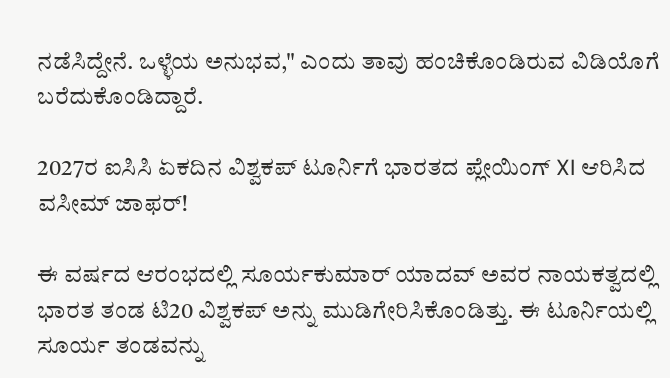ನಡೆಸಿದ್ದೇನೆ. ಒಳ್ಳೆಯ ಅನುಭವ," ಎಂದು ತಾವು ಹಂಚಿಕೊಂಡಿರುವ ವಿಡಿಯೊಗೆ ಬರೆದುಕೊಂಡಿದ್ದಾರೆ.

2027ರ ಐಸಿಸಿ ಏಕದಿನ ವಿಶ್ವಕಪ್‌ ಟೂರ್ನಿಗೆ ಭಾರತದ ಪ್ಲೇಯಿಂಗ್‌ XI ಆರಿಸಿದ ವಸೀಮ್‌ ಜಾಫರ್‌!

ಈ ವರ್ಷದ ಆರಂಭದಲ್ಲಿ ಸೂರ್ಯಕುಮಾರ್‌ ಯಾದವ್‌ ಅವರ ನಾಯಕತ್ವದಲ್ಲಿ ಭಾರತ ತಂಡ ಟಿ20 ವಿಶ್ವಕಪ್‌ ಅನ್ನು ಮುಡಿಗೇರಿಸಿಕೊಂಡಿತ್ತು. ಈ ಟೂರ್ನಿಯಲ್ಲಿ ಸೂರ್ಯ ತಂಡವನ್ನು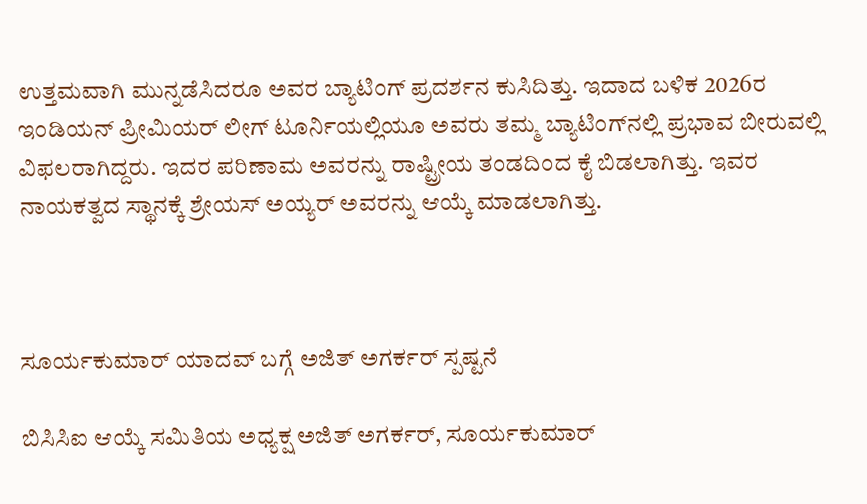ಉತ್ತಮವಾಗಿ ಮುನ್ನಡೆಸಿದರೂ ಅವರ ಬ್ಯಾಟಿಂಗ್‌ ಪ್ರದರ್ಶನ ಕುಸಿದಿತ್ತು. ಇದಾದ ಬಳಿಕ 2026ರ ಇಂಡಿಯನ್‌ ಪ್ರೀಮಿಯರ್‌ ಲೀಗ್‌ ಟೂರ್ನಿಯಲ್ಲಿಯೂ ಅವರು ತಮ್ಮ ಬ್ಯಾಟಿಂಗ್‌ನಲ್ಲಿ ಪ್ರಭಾವ ಬೀರುವಲ್ಲಿ ವಿಫಲರಾಗಿದ್ದರು. ಇದರ ಪರಿಣಾಮ ಅವರನ್ನು ರಾಷ್ಟ್ರೀಯ ತಂಡದಿಂದ ಕೈ ಬಿಡಲಾಗಿತ್ತು. ಇವರ ನಾಯಕತ್ವದ ಸ್ಥಾನಕ್ಕೆ ಶ್ರೇಯಸ್‌ ಅಯ್ಯರ್‌ ಅವರನ್ನು ಆಯ್ಕೆ ಮಾಡಲಾಗಿತ್ತು.



ಸೂರ್ಯಕುಮಾರ್ ಯಾದವ್ ಬಗ್ಗೆ ಅಜಿತ್ ಅಗರ್ಕರ್ ಸ್ಪಷ್ಟನೆ

ಬಿಸಿಸಿಐ ಆಯ್ಕೆ ಸಮಿತಿಯ ಅಧ್ಯಕ್ಷ ಅಜಿತ್ ಅಗರ್ಕರ್, ಸೂರ್ಯಕುಮಾರ್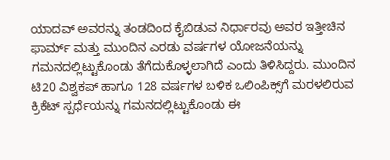ಯಾದವ್ ಅವರನ್ನು ತಂಡದಿಂದ ಕೈಬಿಡುವ ನಿರ್ಧಾರವು ಅವರ ಇತ್ತೀಚಿನ ಫಾರ್ಮ್ ಮತ್ತು ಮುಂದಿನ ಎರಡು ವರ್ಷಗಳ ಯೋಜನೆಯನ್ನು ಗಮನದಲ್ಲಿಟ್ಟುಕೊಂಡು ತೆಗೆದುಕೊಳ್ಳಲಾಗಿದೆ ಎಂದು ತಿಳಿಸಿದ್ದರು. ಮುಂದಿನ ಟಿ20 ವಿಶ್ವಕಪ್ ಹಾಗೂ 128 ವರ್ಷಗಳ ಬಳಿಕ ಒಲಿಂಪಿಕ್ಸ್‌ಗೆ ಮರಳಲಿರುವ ಕ್ರಿಕೆಟ್ ಸ್ಪರ್ಧೆಯನ್ನು ಗಮನದಲ್ಲಿಟ್ಟುಕೊಂಡು ಈ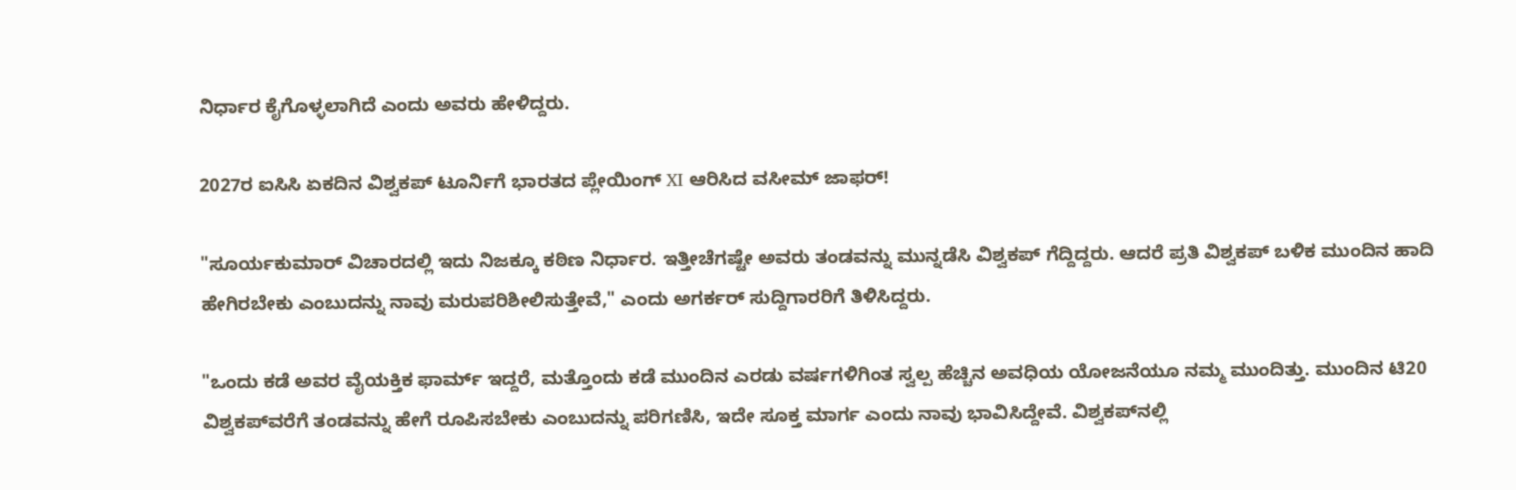ನಿರ್ಧಾರ ಕೈಗೊಳ್ಳಲಾಗಿದೆ ಎಂದು ಅವರು ಹೇಳಿದ್ದರು.

2027ರ ಐಸಿಸಿ ಏಕದಿನ ವಿಶ್ವಕಪ್‌ ಟೂರ್ನಿಗೆ ಭಾರತದ ಪ್ಲೇಯಿಂಗ್‌ XI ಆರಿಸಿದ ವಸೀಮ್‌ ಜಾಫರ್‌!

"ಸೂರ್ಯಕುಮಾರ್ ವಿಚಾರದಲ್ಲಿ ಇದು ನಿಜಕ್ಕೂ ಕಠಿಣ ನಿರ್ಧಾರ. ಇತ್ತೀಚೆಗಷ್ಟೇ ಅವರು ತಂಡವನ್ನು ಮುನ್ನಡೆಸಿ ವಿಶ್ವಕಪ್ ಗೆದ್ದಿದ್ದರು. ಆದರೆ ಪ್ರತಿ ವಿಶ್ವಕಪ್ ಬಳಿಕ ಮುಂದಿನ ಹಾದಿ ಹೇಗಿರಬೇಕು ಎಂಬುದನ್ನು ನಾವು ಮರುಪರಿಶೀಲಿಸುತ್ತೇವೆ," ಎಂದು ಅಗರ್ಕರ್ ಸುದ್ದಿಗಾರರಿಗೆ ತಿಳಿಸಿದ್ದರು.

"ಒಂದು ಕಡೆ ಅವರ ವೈಯಕ್ತಿಕ ಫಾರ್ಮ್ ಇದ್ದರೆ, ಮತ್ತೊಂದು ಕಡೆ ಮುಂದಿನ ಎರಡು ವರ್ಷಗಳಿಗಿಂತ ಸ್ವಲ್ಪ ಹೆಚ್ಚಿನ ಅವಧಿಯ ಯೋಜನೆಯೂ ನಮ್ಮ ಮುಂದಿತ್ತು. ಮುಂದಿನ ಟಿ20 ವಿಶ್ವಕಪ್‌ವರೆಗೆ ತಂಡವನ್ನು ಹೇಗೆ ರೂಪಿಸಬೇಕು ಎಂಬುದನ್ನು ಪರಿಗಣಿಸಿ, ಇದೇ ಸೂಕ್ತ ಮಾರ್ಗ ಎಂದು ನಾವು ಭಾವಿಸಿದ್ದೇವೆ. ವಿಶ್ವಕಪ್‌ನಲ್ಲಿ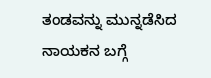ತಂಡವನ್ನು ಮುನ್ನಡೆಸಿದ ನಾಯಕನ ಬಗ್ಗೆ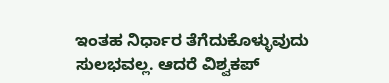ಇಂತಹ ನಿರ್ಧಾರ ತೆಗೆದುಕೊಳ್ಳುವುದು ಸುಲಭವಲ್ಲ. ಆದರೆ ವಿಶ್ವಕಪ್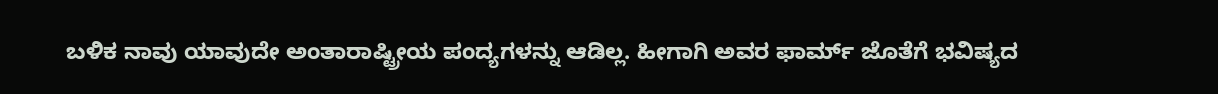ಬಳಿಕ ನಾವು ಯಾವುದೇ ಅಂತಾರಾಷ್ಟ್ರೀಯ ಪಂದ್ಯಗಳನ್ನು ಆಡಿಲ್ಲ. ಹೀಗಾಗಿ ಅವರ ಫಾರ್ಮ್ ಜೊತೆಗೆ ಭವಿಷ್ಯದ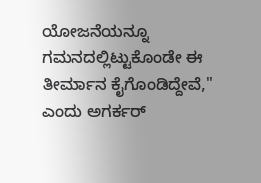ಯೋಜನೆಯನ್ನೂ ಗಮನದಲ್ಲಿಟ್ಟುಕೊಂಡೇ ಈ ತೀರ್ಮಾನ ಕೈಗೊಂಡಿದ್ದೇವೆ," ಎಂದು ಅಗರ್ಕರ್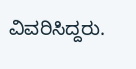ವಿವರಿಸಿದ್ದರು.